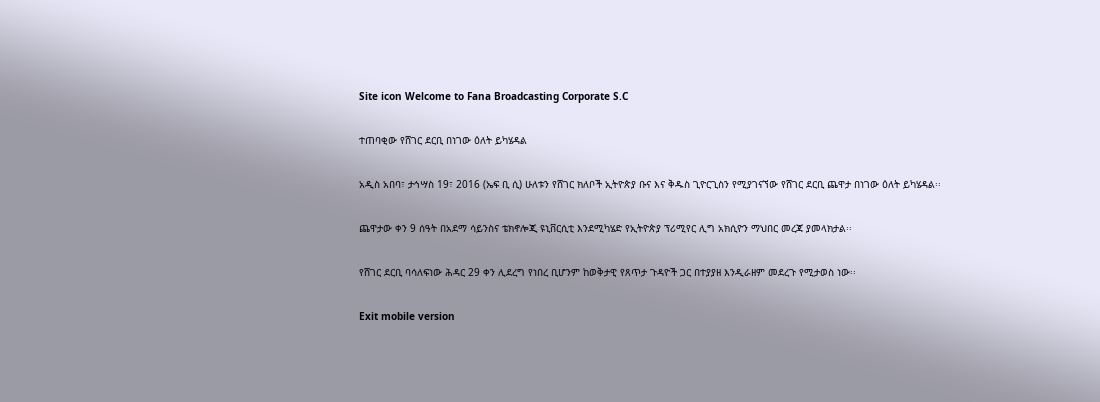Site icon Welcome to Fana Broadcasting Corporate S.C

ተጠባቂው የሸገር ደርቢ በነገው ዕለት ይካሄዳል

አዲስ አበባ፣ ታኅሣስ 19፣ 2016 (ኤፍ ቢ ሲ) ሁለቱን የሸገር ክለቦች ኢትዮጵያ ቡና እና ቅዱስ ጊዮርጊስን የሚያገናኘው የሸገር ደርቢ ጨዋታ በነገው ዕለት ይካሄዳል፡፡

ጨዋታው ቀን 9 ሰዓት በአደማ ሳይንስና ቴክኖሎጂ ዩኒቨርሲቲ እንደሚካሄድ የኢትዮጵያ ፕሪሚየር ሊግ አክሲዮን ማህበር መረጃ ያመላክታል፡፡

የሸገር ደርቢ ባሳለፍነው ሕዳር 29 ቀን ሊደረግ የነበረ ቢሆንም ከወቅታዊ የጸጥታ ጉዳዮች ጋር በተያያዘ እንዲራዘም መደረጉ የሚታወስ ነው፡፡

Exit mobile version